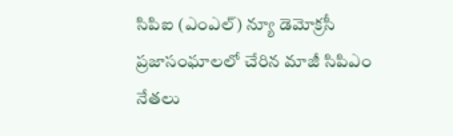సిపిఐ (ఎంఎల్) న్యూ డెమోక్రసీ ప్రజాసంఘాలలో చేరిన మాజీ సిపిఎం నేతలు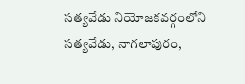సత్యవేడు నియోజకవర్గంలోని సత్యవేడు, నాగలాపురం,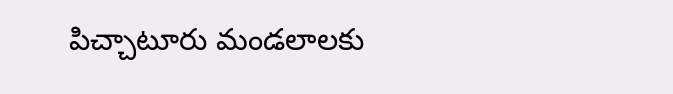పిచ్చాటూరు మండలాలకు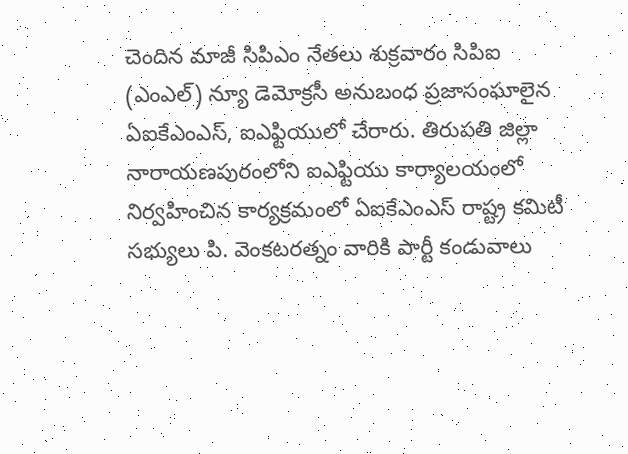చెందిన మాజీ సిపిఎం నేతలు శుక్రవారం సిపిఐ (ఎంఎల్) న్యూ డెమోక్రసీ అనుబంధ ప్రజాసంఘాలైన ఏఐకేఎంఎస్, ఐఎఫ్టియులో చేరారు. తిరుపతి జిల్లా నారాయణపురంలోని ఐఎఫ్టియు కార్యాలయంలో నిర్వహించిన కార్యక్రమంలో ఏఐకేఎంఎస్ రాష్ట్ర కమిటీ సభ్యులు పి. వెంకటరత్నం వారికి పార్టీ కండువాలు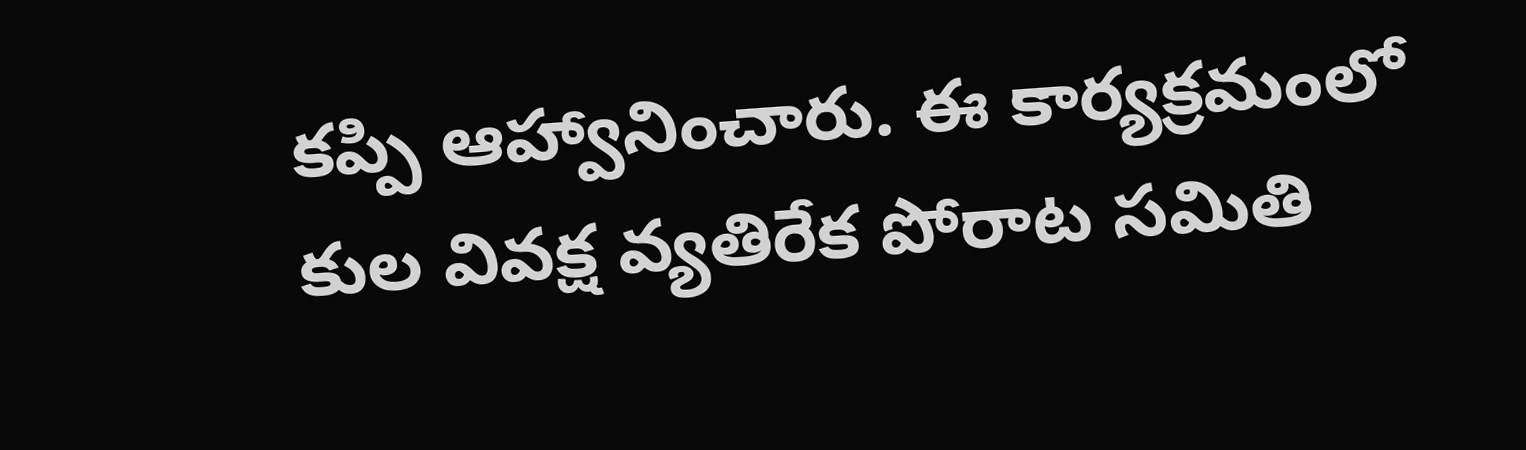కప్పి ఆహ్వానించారు. ఈ కార్యక్రమంలో కుల వివక్ష వ్యతిరేక పోరాట సమితి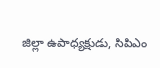జిల్లా ఉపాధ్యక్షుడు, సిపిఎం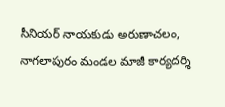సీనియర్ నాయకుడు అరుణాచలం, నాగలాపురం మండల మాజీ కార్యదర్శి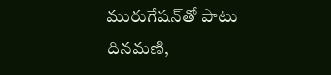మురుగేషన్‌తో పాటు దినమణి,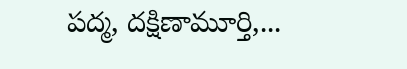పద్మ, దక్షిణామూర్తి,...